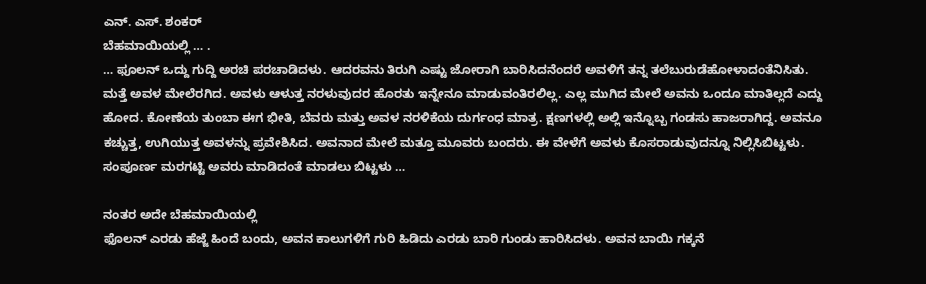ಎನ್. ಎಸ್. ಶಂಕರ್
ಬೆಹಮಾಯಿಯಲ್ಲಿ … .
… ಫೂಲನ್ ಒದ್ದು ಗುದ್ದಿ ಅರಚಿ ಪರಚಾಡಿದಳು. ಆದರವನು ತಿರುಗಿ ಎಷ್ಟು ಜೋರಾಗಿ ಬಾರಿಸಿದನೆಂದರೆ ಅವಳಿಗೆ ತನ್ನ ತಲೆಬುರುಡೆಹೋಳಾದಂತೆನಿಸಿತು. ಮತ್ತೆ ಅವಳ ಮೇಲೆರಗಿದ. ಅವಳು ಆಳುತ್ತ ನರಳುವುದರ ಹೊರತು ಇನ್ನೇನೂ ಮಾಡುವಂತಿರಲಿಲ್ಲ. ಎಲ್ಲ ಮುಗಿದ ಮೇಲೆ ಅವನು ಒಂದೂ ಮಾತಿಲ್ಲದೆ ಎದ್ದು ಹೋದ. ಕೋಣೆಯ ತುಂಬಾ ಈಗ ಭೀತಿ, ಬೆವರು ಮತ್ತು ಅವಳ ನರಳಿಕೆಯ ದುರ್ಗಂಧ ಮಾತ್ರ. ಕ್ಷಣಗಳಲ್ಲಿ ಅಲ್ಲಿ ಇನ್ನೊಬ್ಬ ಗಂಡಸು ಹಾಜರಾಗಿದ್ದ. ಅವನೂ ಕಚ್ಚುತ್ತ, ಉಗಿಯುತ್ತ ಅವಳನ್ನು ಪ್ರವೇಶಿಸಿದ. ಅವನಾದ ಮೇಲೆ ಮತ್ತೂ ಮೂವರು ಬಂದರು. ಈ ವೇಳೆಗೆ ಅವಳು ಕೊಸರಾಡುವುದನ್ನೂ ನಿಲ್ಲಿಸಿಬಿಟ್ಟಳು. ಸಂಪೂರ್ಣ ಮರಗಟ್ಟಿ ಅವರು ಮಾಡಿದಂತೆ ಮಾಡಲು ಬಿಟ್ಟಳು …

ನಂತರ ಅದೇ ಬೆಹಮಾಯಿಯಲ್ಲಿ
ಫೊಲನ್ ಎರಡು ಹೆಜ್ಜೆ ಹಿಂದೆ ಬಂದು, ಅವನ ಕಾಲುಗಳಿಗೆ ಗುರಿ ಹಿಡಿದು ಎರಡು ಬಾರಿ ಗುಂಡು ಹಾರಿಸಿದಳು. ಅವನ ಬಾಯಿ ಗಕ್ಕನೆ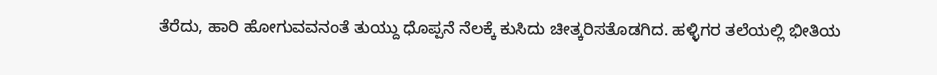ತೆರೆದು, ಹಾರಿ ಹೋಗುವವನಂತೆ ತುಯ್ದು ಧೊಪ್ಪನೆ ನೆಲಕ್ಕೆ ಕುಸಿದು ಚೀತ್ಕರಿಸತೊಡಗಿದ. ಹಳ್ಳಿಗರ ತಲೆಯಲ್ಲಿ ಭೀತಿಯ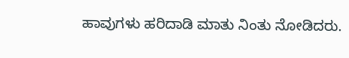ಹಾವುಗಳು ಹರಿದಾಡಿ ಮಾತು ನಿಂತು ನೋಡಿದರು.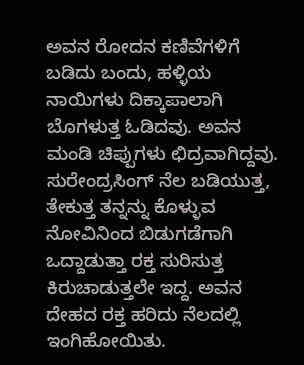ಅವನ ರೋದನ ಕಣಿವೆಗಳಿಗೆ ಬಡಿದು ಬಂದು, ಹಳ್ಳಿಯ ನಾಯಿಗಳು ದಿಕ್ಕಾಪಾಲಾಗಿ ಬೊಗಳುತ್ತ ಓಡಿದವು. ಅವನ ಮಂಡಿ ಚಿಪ್ಪುಗಳು ಛಿದ್ರವಾಗಿದ್ದವು. ಸುರೇಂದ್ರಸಿಂಗ್ ನೆಲ ಬಡಿಯುತ್ತ, ತೇಕುತ್ತ ತನ್ನನ್ನು ಕೊಳ್ಳುವ ನೋವಿನಿಂದ ಬಿಡುಗಡೆಗಾಗಿ ಒದ್ದಾಡುತ್ತಾ ರಕ್ತ ಸುರಿಸುತ್ತ ಕಿರುಚಾಡುತ್ತಲೇ ಇದ್ದ. ಅವನ ದೇಹದ ರಕ್ತ ಹರಿದು ನೆಲದಲ್ಲಿ ಇಂಗಿಹೋಯಿತು.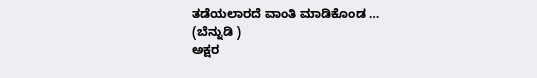ತಡೆಯಲಾರದೆ ವಾಂತಿ ಮಾಡಿಕೊಂಡ …
(ಬೆನ್ನುಡಿ )
ಅಕ್ಷರ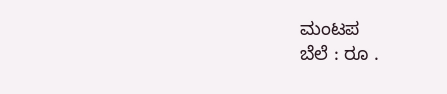ಮಂಟಪ
ಬೆಲೆ : ರೂ .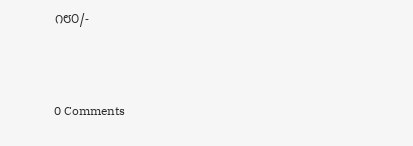೧೮೦/-



0 Comments